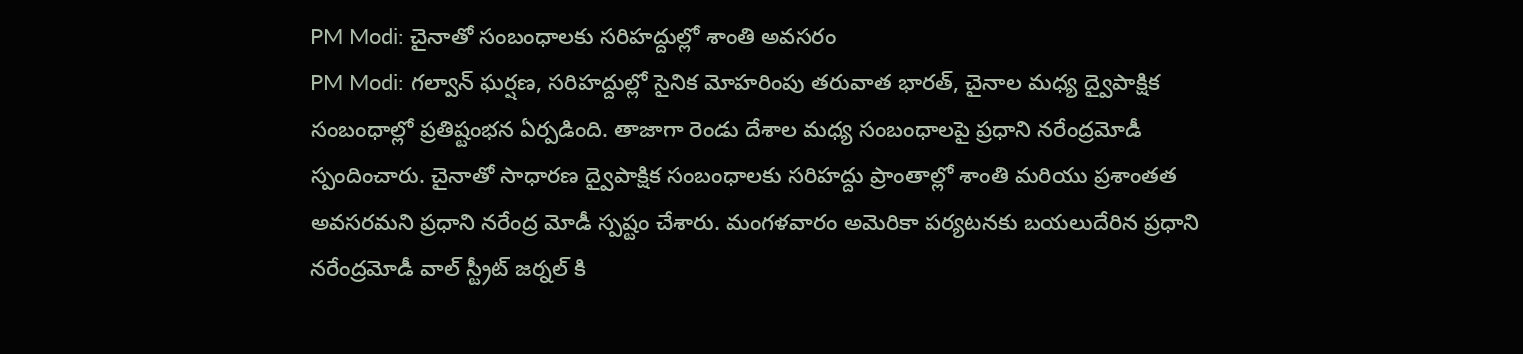PM Modi: చైనాతో సంబంధాలకు సరిహద్దుల్లో శాంతి అవసరం
PM Modi: గల్వాన్ ఘర్షణ, సరిహద్దుల్లో సైనిక మోహరింపు తరువాత భారత్, చైనాల మధ్య ద్వైపాక్షిక సంబంధాల్లో ప్రతిష్టంభన ఏర్పడింది. తాజాగా రెండు దేశాల మధ్య సంబంధాలపై ప్రధాని నరేంద్రమోడీ స్పందించారు. చైనాతో సాధారణ ద్వైపాక్షిక సంబంధాలకు సరిహద్దు ప్రాంతాల్లో శాంతి మరియు ప్రశాంతత అవసరమని ప్రధాని నరేంద్ర మోడీ స్పష్టం చేశారు. మంగళవారం అమెరికా పర్యటనకు బయలుదేరిన ప్రధాని నరేంద్రమోడీ వాల్ స్ట్రీట్ జర్నల్ కి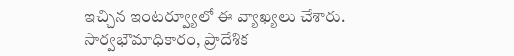ఇచ్చిన ఇంటర్వ్యూలో ఈ వ్యాఖ్యలు చేశారు.
సార్వభౌమాధికారం, ప్రాదేశిక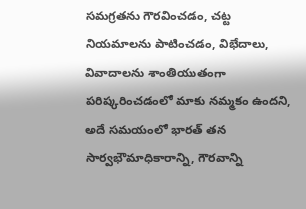సమగ్రతను గౌరవించడం, చట్ట నియమాలను పాటించడం, విభేదాలు, వివాదాలను శాంతియుతంగా పరిష్కరించడంలో మాకు నమ్మకం ఉందని, అదే సమయంలో భారత్ తన సార్వభౌమాధికారాన్ని, గౌరవాన్ని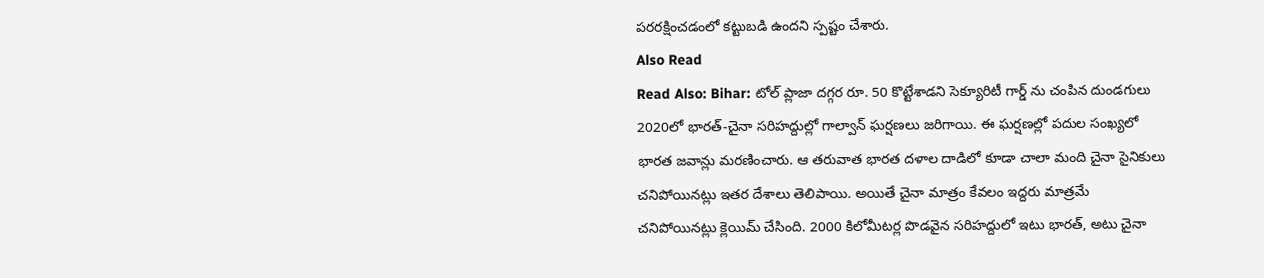పరరక్షించడంలో కట్టుబడి ఉందని స్పష్టం చేశారు.
Also Read
Read Also: Bihar: టోల్ ప్లాజా దగ్గర రూ. 50 కొట్టేశాడని సెక్యూరిటీ గార్డ్ ను చంపిన దుండగులు
2020లో భారత్-చైనా సరిహద్దుల్లో గాల్వాన్ ఘర్షణలు జరిగాయి. ఈ ఘర్షణల్లో పదుల సంఖ్యలో భారత జవాన్లు మరణించారు. ఆ తరువాత భారత దళాల దాడిలో కూడా చాలా మంది చైనా సైనికులు చనిపోయినట్లు ఇతర దేశాలు తెలిపాయి. అయితే చైనా మాత్రం కేవలం ఇద్దరు మాత్రమే చనిపోయినట్లు క్లెయిమ్ చేసింది. 2000 కిలోమీటర్ల పొడవైన సరిహద్దులో ఇటు భారత్, అటు చైనా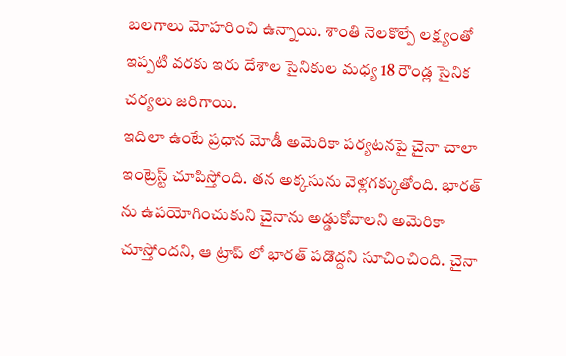బలగాలు మోహరించి ఉన్నాయి. శాంతి నెలకొల్పే లక్ష్యంతో ఇప్పటి వరకు ఇరు దేశాల సైనికుల మధ్య 18 రౌండ్ల సైనిక చర్యలు జరిగాయి.
ఇదిలా ఉంటే ప్రధాన మోడీ అమెరికా పర్యటనపై చైనా చాలా ఇంట్రెస్ట్ చూపిస్తోంది. తన అక్కసును వెళ్లగక్కుతోంది. భారత్ ను ఉపయోగించుకుని చైనాను అడ్డుకోవాలని అమెరికా చూస్తోందని, ఆ ట్రాప్ లో భారత్ పడొద్దని సూచించింది. చైనా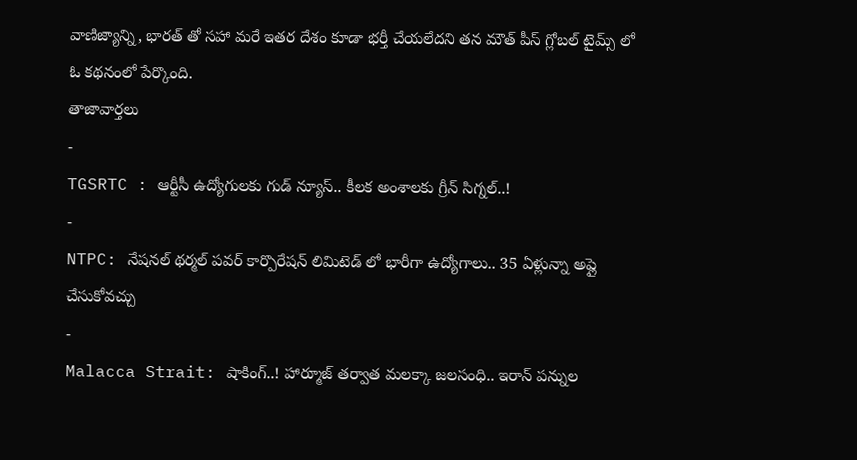వాణిజ్యాన్ని, భారత్ తో సహా మరే ఇతర దేశం కూడా భర్తీ చేయలేదని తన మౌత్ పీస్ గ్లోబల్ టైమ్స్ లో ఓ కథనంలో పేర్కొంది.
తాజావార్తలు
-
TGSRTC : ఆర్టీసీ ఉద్యోగులకు గుడ్ న్యూస్.. కీలక అంశాలకు గ్రీన్ సిగ్నల్..!
-
NTPC: నేషనల్ థర్మల్ పవర్ కార్పొరేషన్ లిమిటెడ్ లో భారీగా ఉద్యోగాలు.. 35 ఏళ్లున్నా అప్లై చేసుకోవచ్చు
-
Malacca Strait: షాకింగ్..! హార్మూజ్ తర్వాత మలక్కా జలసంధి.. ఇరాన్ పన్నుల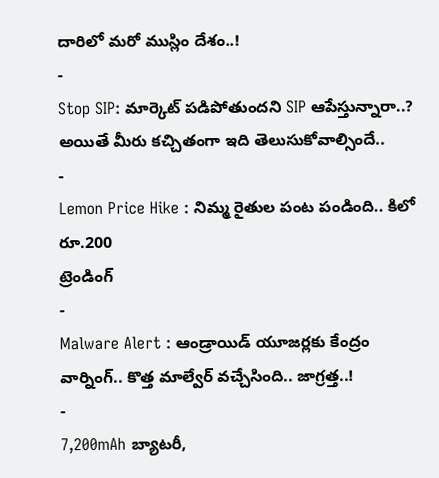దారిలో మరో ముస్లిం దేశం..!
-
Stop SIP: మార్కెట్ పడిపోతుందని SIP ఆపేస్తున్నారా..? అయితే మీరు కచ్చితంగా ఇది తెలుసుకోవాల్సిందే..
-
Lemon Price Hike : నిమ్మ రైతుల పంట పండింది.. కిలో రూ.200
ట్రెండింగ్
-
Malware Alert : ఆండ్రాయిడ్ యూజర్లకు కేంద్రం వార్నింగ్.. కొత్త మాల్వేర్ వచ్చేసింది.. జాగ్రత్త..!
-
7,200mAh బ్యాటరీ,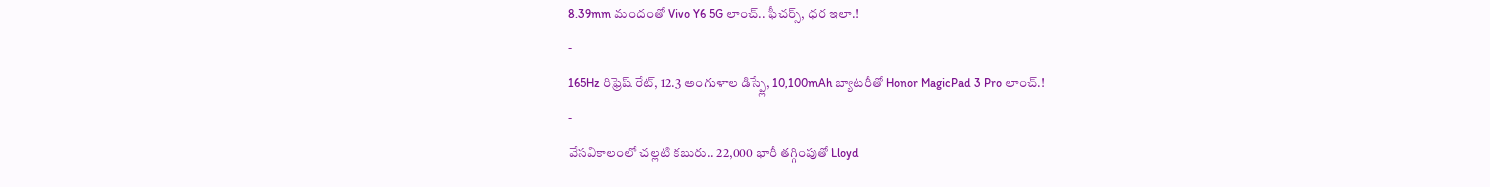8.39mm మందంతో Vivo Y6 5G లాంచ్.. ఫీచర్స్, ధర ఇలా.!
-
165Hz రిఫ్రెష్ రేట్, 12.3 అంగుళాల డిస్ప్లే, 10,100mAh బ్యాటరీతో Honor MagicPad 3 Pro లాంచ్.!
-
వేసవికాలంలో చల్లటి కబురు.. 22,000 భారీ తగ్గింపుతో Lloyd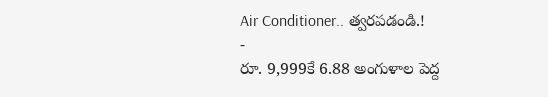Air Conditioner.. త్వరపడండి.!
-
రూ. 9,999కే 6.88 అంగుళాల పెద్ద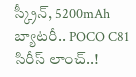స్క్రీన్, 5200mAh బ్యాటరీ.. POCO C81 సిరీస్ లాంచ్..!